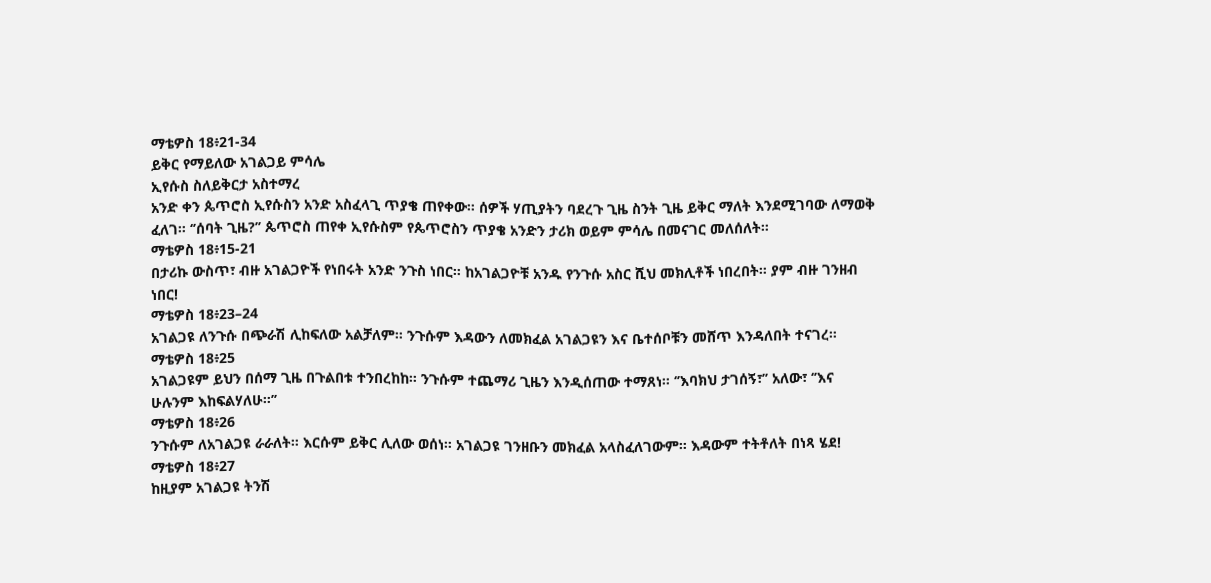ማቴዎስ 18፥21-34
ይቅር የማይለው አገልጋይ ምሳሌ
ኢየሱስ ስለይቅርታ አስተማረ
አንድ ቀን ጴጥሮስ ኢየሱስን አንድ አስፈላጊ ጥያቄ ጠየቀው። ሰዎች ሃጢያትን ባደረጉ ጊዜ ስንት ጊዜ ይቅር ማለት እንደሚገባው ለማወቅ ፈለገ። ‘’ሰባት ጊዜ?’’ ጴጥሮስ ጠየቀ ኢየሱስም የጴጥሮስን ጥያቄ አንድን ታሪክ ወይም ምሳሌ በመናገር መለሰለት።
ማቴዎስ 18፥15-21
በታሪኩ ውስጥ፣ ብዙ አገልጋዮች የነበሩት አንድ ንጉስ ነበር። ከአገልጋዮቹ አንዱ የንጉሱ አስር ሺህ መክሊቶች ነበረበት። ያም ብዙ ገንዘብ ነበር!
ማቴዎስ 18፥23–24
አገልጋዩ ለንጉሱ በጭራሽ ሊከፍለው አልቻለም። ንጉሱም እዳውን ለመክፈል አገልጋዩን እና ቤተሰቦቹን መሸጥ እንዳለበት ተናገረ።
ማቴዎስ 18፥25
አገልጋዩም ይህን በሰማ ጊዜ በጉልበቱ ተንበረከከ። ንጉሱም ተጨማሪ ጊዜን እንዲሰጠው ተማጸነ። ‘’እባክህ ታገሰኝ፣’’ አለው፣ ‘’እና ሁሉንም እከፍልሃለሁ።’’
ማቴዎስ 18፥26
ንጉሱም ለአገልጋዩ ራራለት። እርሱም ይቅር ሊለው ወሰነ። አገልጋዩ ገንዘቡን መክፈል አላስፈለገውም። እዳውም ተትቶለት በነጻ ሄደ!
ማቴዎስ 18፥27
ከዚያም አገልጋዩ ትንሽ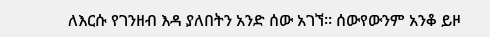ለእርሱ የገንዘብ እዳ ያለበትን አንድ ሰው አገኘ። ሰውየውንም አንቆ ይዞ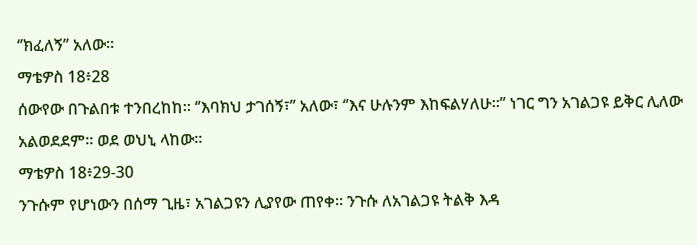‘’ክፈለኝ’’ አለው።
ማቴዎስ 18፥28
ሰውየው በጉልበቱ ተንበረከከ። ‘’እባክህ ታገሰኝ፣’’ አለው፣ ‘’እና ሁሉንም እከፍልሃለሁ።’’ ነገር ግን አገልጋዩ ይቅር ሊለው አልወደደም። ወደ ወህኒ ላከው።
ማቴዎስ 18፥29-30
ንጉሱም የሆነውን በሰማ ጊዜ፣ አገልጋዩን ሊያየው ጠየቀ። ንጉሱ ለአገልጋዩ ትልቅ እዳ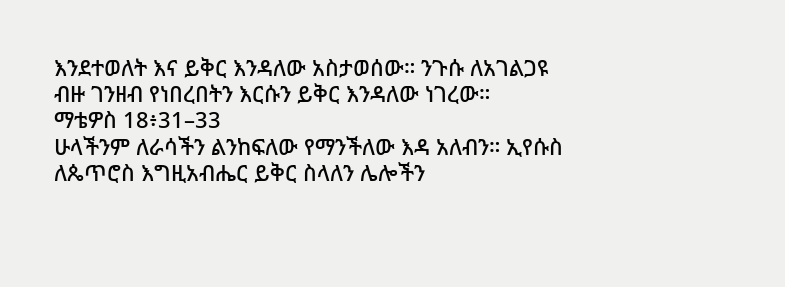እንደተወለት እና ይቅር እንዳለው አስታወሰው። ንጉሱ ለአገልጋዩ ብዙ ገንዘብ የነበረበትን እርሱን ይቅር እንዳለው ነገረው።
ማቴዎስ 18፥31–33
ሁላችንም ለራሳችን ልንከፍለው የማንችለው እዳ አለብን። ኢየሱስ ለጴጥሮስ እግዚአብሔር ይቅር ስላለን ሌሎችን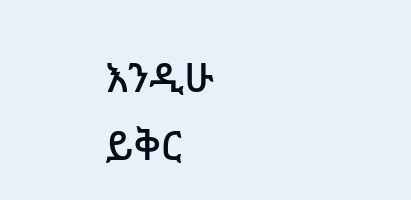እንዲሁ ይቅር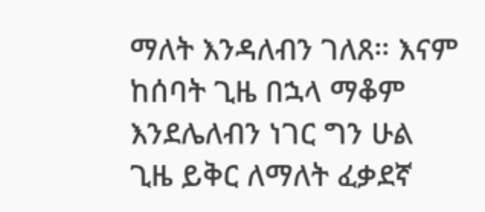ማለት እንዳለብን ገለጸ። እናም ከሰባት ጊዜ በኋላ ማቆም እንደሌለብን ነገር ግን ሁል ጊዜ ይቅር ለማለት ፈቃደኛ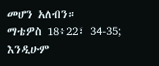መሆን አለብን።
ማቴዎስ 18፥22፣ 34-35; እንዲሁም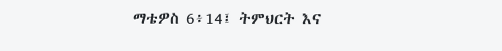ማቴዎስ 6፥14፤ ትምህርት እና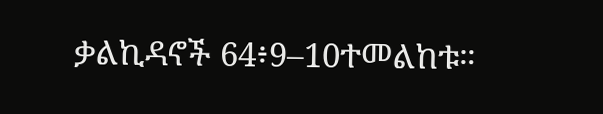ቃልኪዳኖች 64፥9–10ተመልከቱ።